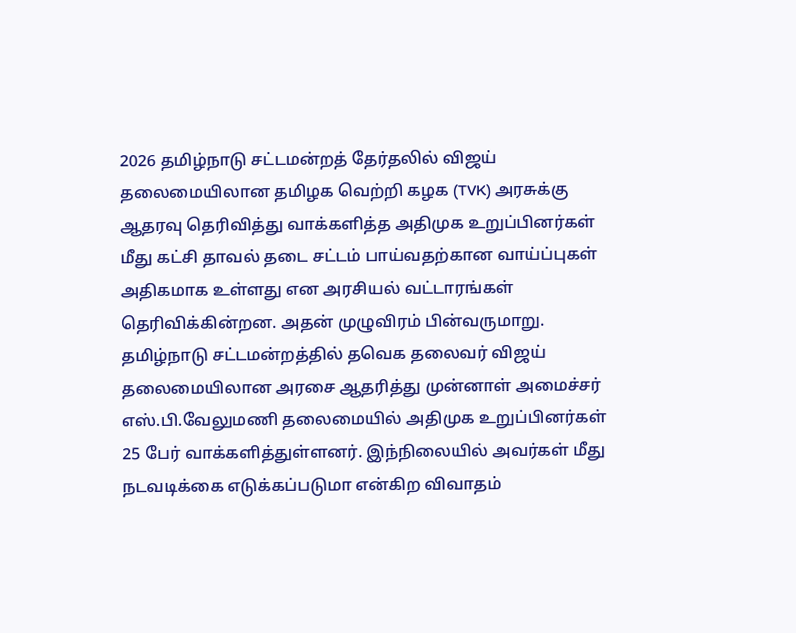2026 தமிழ்நாடு சட்டமன்றத் தேர்தலில் விஜய் தலைமையிலான தமிழக வெற்றி கழக (TVK) அரசுக்கு ஆதரவு தெரிவித்து வாக்களித்த அதிமுக உறுப்பினர்கள் மீது கட்சி தாவல் தடை சட்டம் பாய்வதற்கான வாய்ப்புகள் அதிகமாக உள்ளது என அரசியல் வட்டாரங்கள் தெரிவிக்கின்றன. அதன் முழுவிரம் பின்வருமாறு.
தமிழ்நாடு சட்டமன்றத்தில் தவெக தலைவர் விஜய் தலைமையிலான அரசை ஆதரித்து முன்னாள் அமைச்சர் எஸ்.பி.வேலுமணி தலைமையில் அதிமுக உறுப்பினர்கள் 25 பேர் வாக்களித்துள்ளனர். இந்நிலையில் அவர்கள் மீது நடவடிக்கை எடுக்கப்படுமா என்கிற விவாதம்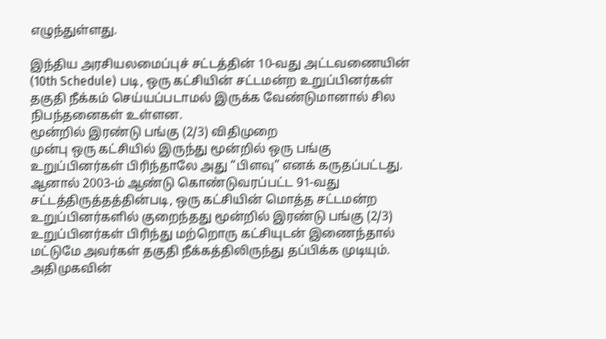எழுந்துள்ளது.

இந்திய அரசியலமைப்புச் சட்டத்தின் 10-வது அட்டவணையின் (10th Schedule) படி, ஒரு கட்சியின் சட்டமன்ற உறுப்பினர்கள் தகுதி நீக்கம் செய்யப்படாமல் இருக்க வேண்டுமானால் சில நிபந்தனைகள் உள்ளன.
மூன்றில் இரண்டு பங்கு (2/3) விதிமுறை
முன்பு ஒரு கட்சியில் இருந்து மூன்றில் ஒரு பங்கு உறுப்பினர்கள் பிரிந்தாலே அது “பிளவு” எனக் கருதப்பட்டது. ஆனால் 2003-ம் ஆண்டு கொண்டுவரப்பட்ட 91-வது சட்டத்திருத்தத்தின்படி, ஒரு கட்சியின் மொத்த சட்டமன்ற உறுப்பினர்களில் குறைந்தது மூன்றில் இரண்டு பங்கு (2/3) உறுப்பினர்கள் பிரிந்து மற்றொரு கட்சியுடன் இணைந்தால் மட்டுமே அவர்கள் தகுதி நீக்கத்திலிருந்து தப்பிக்க முடியும்.
அதிமுகவின்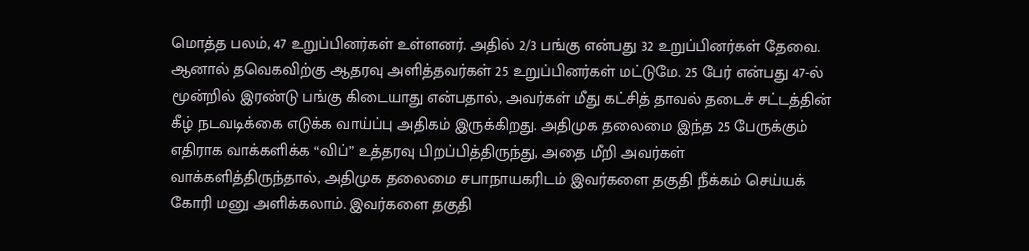மொத்த பலம், 47 உறுப்பினர்கள் உள்ளனர். அதில் 2/3 பங்கு என்பது 32 உறுப்பினர்கள் தேவை. ஆனால் தவெகவிற்கு ஆதரவு அளித்தவர்கள் 25 உறுப்பினர்கள் மட்டுமே. 25 பேர் என்பது 47-ல் மூன்றில் இரண்டு பங்கு கிடையாது என்பதால், அவர்கள் மீது கட்சித் தாவல் தடைச் சட்டத்தின் கீழ் நடவடிக்கை எடுக்க வாய்ப்பு அதிகம் இருக்கிறது. அதிமுக தலைமை இந்த 25 பேருக்கும் எதிராக வாக்களிக்க “விப்” உத்தரவு பிறப்பித்திருந்து, அதை மீறி அவர்கள் வாக்களித்திருந்தால், அதிமுக தலைமை சபாநாயகரிடம் இவர்களை தகுதி நீக்கம் செய்யக் கோரி மனு அளிக்கலாம். இவர்களை தகுதி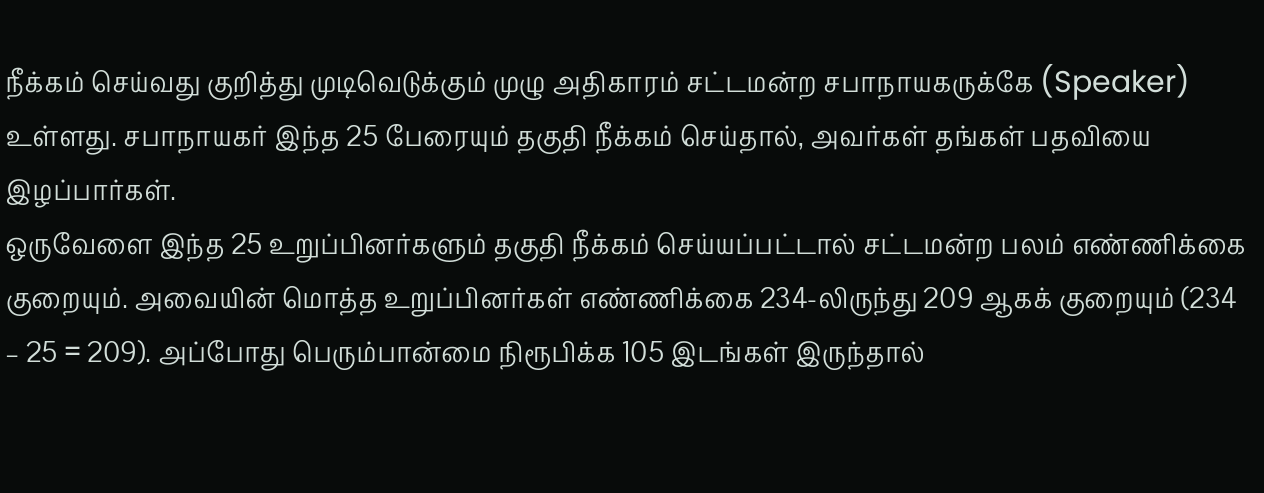நீக்கம் செய்வது குறித்து முடிவெடுக்கும் முழு அதிகாரம் சட்டமன்ற சபாநாயகருக்கே (Speaker) உள்ளது. சபாநாயகர் இந்த 25 பேரையும் தகுதி நீக்கம் செய்தால், அவர்கள் தங்கள் பதவியை இழப்பார்கள்.
ஒருவேளை இந்த 25 உறுப்பினர்களும் தகுதி நீக்கம் செய்யப்பட்டால் சட்டமன்ற பலம் எண்ணிக்கை குறையும். அவையின் மொத்த உறுப்பினர்கள் எண்ணிக்கை 234-லிருந்து 209 ஆகக் குறையும் (234 – 25 = 209). அப்போது பெரும்பான்மை நிரூபிக்க 105 இடங்கள் இருந்தால்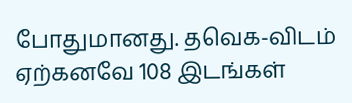போதுமானது. தவெக-விடம் ஏற்கனவே 108 இடங்கள்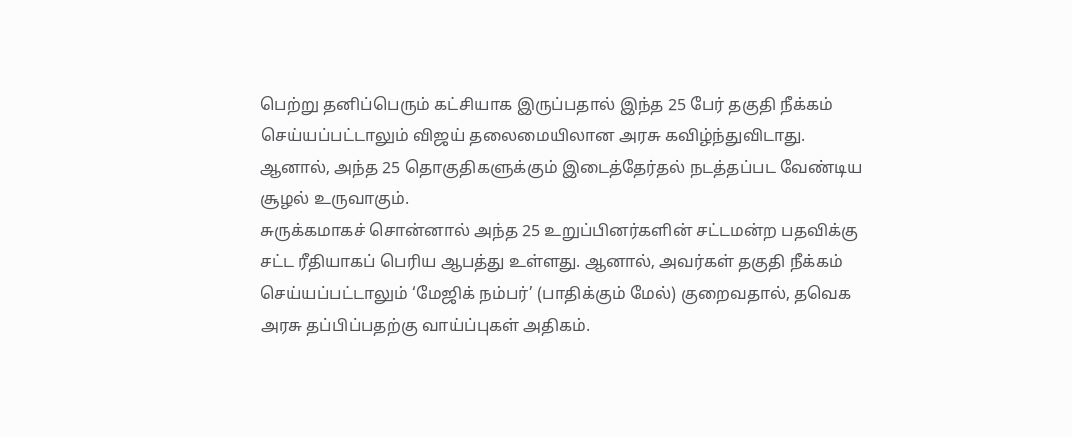பெற்று தனிப்பெரும் கட்சியாக இருப்பதால் இந்த 25 பேர் தகுதி நீக்கம் செய்யப்பட்டாலும் விஜய் தலைமையிலான அரசு கவிழ்ந்துவிடாது. ஆனால், அந்த 25 தொகுதிகளுக்கும் இடைத்தேர்தல் நடத்தப்பட வேண்டிய சூழல் உருவாகும்.
சுருக்கமாகச் சொன்னால் அந்த 25 உறுப்பினர்களின் சட்டமன்ற பதவிக்கு சட்ட ரீதியாகப் பெரிய ஆபத்து உள்ளது. ஆனால், அவர்கள் தகுதி நீக்கம் செய்யப்பட்டாலும் ‘மேஜிக் நம்பர்’ (பாதிக்கும் மேல்) குறைவதால், தவெக அரசு தப்பிப்பதற்கு வாய்ப்புகள் அதிகம்.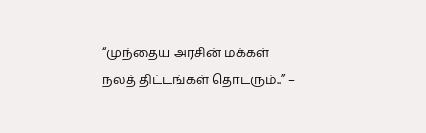“முந்தைய அரசின் மக்கள் நலத் திட்டங்கள் தொடரும்..” –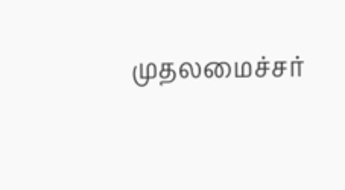முதலமைச்சர்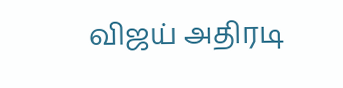விஜய் அதிரடி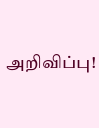அறிவிப்பு!